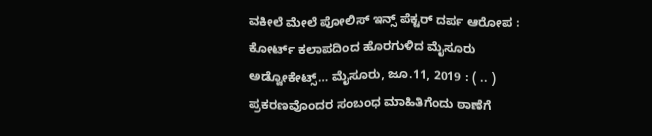ವಕೀಲೆ ಮೇಲೆ ಪೋಲಿಸ್ ಇನ್ಸ್ ಪೆಕ್ಟರ್ ದರ್ಪ ಆರೋಪ : ಕೋರ್ಟ್ ಕಲಾಪದಿಂದ ಹೊರಗುಳಿದ ಮೈಸೂರು ಅಡ್ವೋಕೇಟ್ಸ್… ಮೈಸೂರು, ಜೂ.11, 2019 : ( .. ) ಪ್ರಕರಣವೊಂದರ ಸಂಬಂಧ ಮಾಹಿತಿಗೆಂದು ಠಾಣೆಗೆ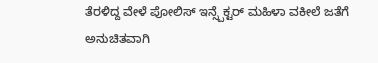ತೆರಳಿದ್ದ ವೇಳೆ ಪೋಲಿಸ್ ಇನ್ಸ್ಪೆಕ್ಟರ್ ಮಹಿಳಾ ವಕೀಲೆ ಜತೆಗೆ ಅನುಚಿತವಾಗಿ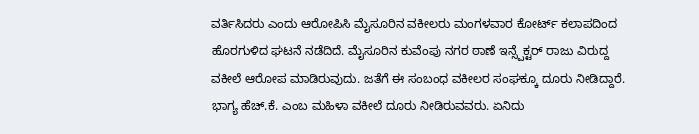ವರ್ತಿಸಿದರು ಎಂದು ಆರೋಪಿಸಿ ಮೈಸೂರಿನ ವಕೀಲರು ಮಂಗಳವಾರ ಕೋರ್ಟ್ ಕಲಾಪದಿಂದ ಹೊರಗುಳಿದ ಘಟನೆ ನಡೆದಿದೆ. ಮೈಸೂರಿನ ಕುವೆಂಪು ನಗರ ಠಾಣೆ ಇನ್ಸ್ಪೆಕ್ಟರ್ ರಾಜು ವಿರುದ್ದ ವಕೀಲೆ ಆರೋಪ ಮಾಡಿರುವುದು. ಜತೆಗೆ ಈ ಸಂಬಂಧ ವಕೀಲರ ಸಂಘಕ್ಕೂ ದೂರು ನೀಡಿದ್ದಾರೆ. ಭಾಗ್ಯ ಹೆಚ್‌.ಕೆ. ಎಂಬ ಮಹಿಳಾ ವಕೀಲೆ ದೂರು ನೀಡಿರುವವರು. ಏನಿದು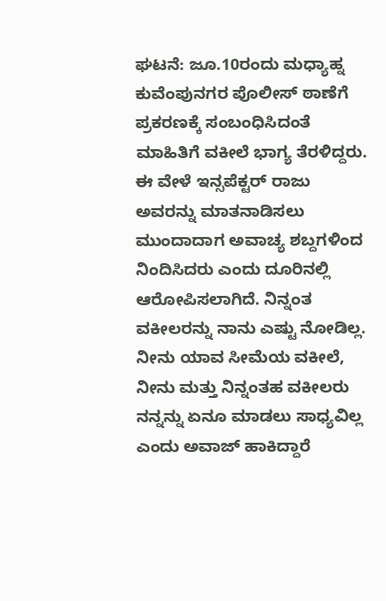ಘಟನೆ: ಜೂ.10ರಂದು ಮಧ್ಯಾಹ್ನ ಕುವೆಂಪುನಗರ ಪೊಲೀಸ್ ಠಾಣೆಗೆ ಪ್ರಕರಣಕ್ಕೆ ಸಂಬಂಧಿಸಿದಂತೆ ಮಾಹಿತಿಗೆ ವಕೀಲೆ ಭಾಗ್ಯ‌ ತೆರಳಿದ್ದರು. ಈ ವೇಳೆ ಇನ್ಸಪೆಕ್ಟರ್ ರಾಜು ಅವರನ್ನು ಮಾತನಾಡಿಸಲು ಮುಂದಾದಾಗ ಅವಾಚ್ಯ ಶಬ್ದಗಳಿಂದ ನಿಂದಿಸಿದರು ಎಂದು ದೂರಿನಲ್ಲಿ ಆರೋಪಿಸಲಾಗಿದೆ. ನಿನ್ನಂತ ವಕೀಲರನ್ನು ನಾನು ಎಷ್ಟು ನೋಡಿಲ್ಲ. ನೀನು ಯಾವ ಸೀಮೆಯ ವಕೀಲೆ, ನೀನು ಮತ್ತು ನಿನ್ನಂತಹ ವಕೀಲರು ನನ್ನನ್ನು ಏನೂ ಮಾಡಲು ಸಾಧ್ಯವಿಲ್ಲ ಎಂದು ಅವಾಜ್ ಹಾಕಿದ್ದಾರೆ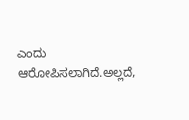ಎಂದು ಆರೋಪಿಸಲಾಗಿದೆ.ಅಲ್ಲದೆ,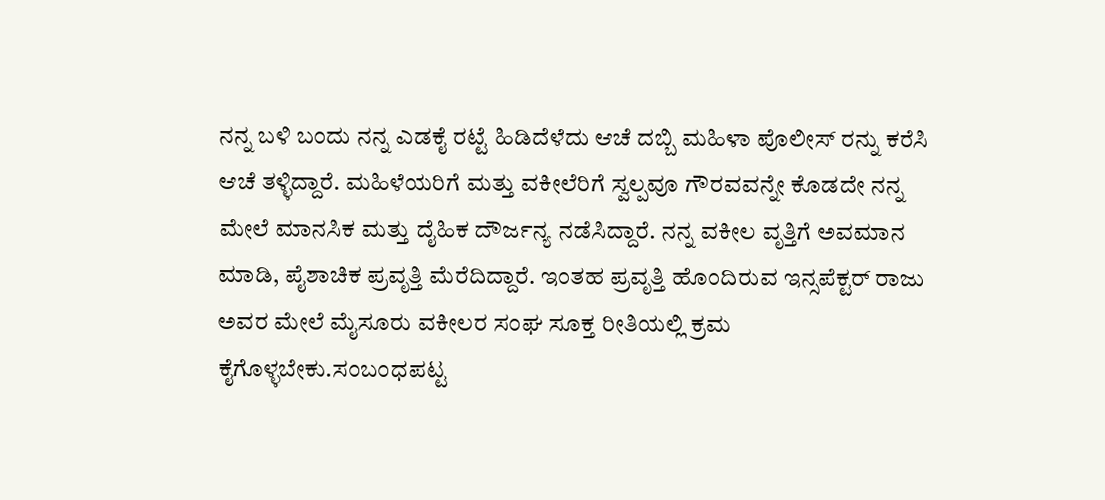ನನ್ನ ಬಳಿ ಬಂದು ನನ್ನ ಎಡಕೈ ರಟ್ಟೆ ಹಿಡಿದೆಳೆದು ಆಚೆ ದಬ್ಬಿ ಮಹಿಳಾ ಪೊಲೀಸ್ ರನ್ನು ಕರೆಸಿ ಆಚೆ ತಳ್ಳಿದ್ದಾರೆ. ಮಹಿಳೆಯರಿಗೆ ಮತ್ತು ವಕೀಲೆರಿಗೆ ಸ್ವಲ್ಪವೂ ಗೌರವವನ್ನೇ ಕೊಡದೇ ನನ್ನ ಮೇಲೆ ಮಾನಸಿಕ ಮತ್ತು ದೈಹಿಕ ದೌರ್ಜನ್ಯ ನಡೆಸಿದ್ದಾರೆ. ನನ್ನ ವಕೀಲ ವೃತ್ತಿಗೆ ಅವಮಾನ ಮಾಡಿ, ಪೈಶಾಚಿಕ ಪ್ರವೃತ್ತಿ ಮೆರೆದಿದ್ದಾರೆ. ಇಂತಹ ಪ್ರವೃತ್ತಿ ಹೊಂದಿರುವ ಇನ್ಸಪೆಕ್ಟರ್ ರಾಜು ಅವರ ಮೇಲೆ ಮೈಸೂರು ವಕೀಲರ ಸಂಘ ಸೂಕ್ತ ರೀತಿಯಲ್ಲಿ ಕ್ರಮ ಕೈಗೊಳ್ಳಬೇಕು.ಸಂಬಂಧಪಟ್ಟ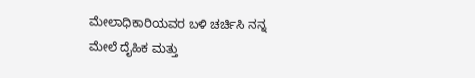ಮೇಲಾಧಿಕಾರಿಯವರ ಬಳಿ ಚರ್ಚಿಸಿ ನನ್ನ ಮೇಲೆ ದೈಹಿಕ ಮತ್ತು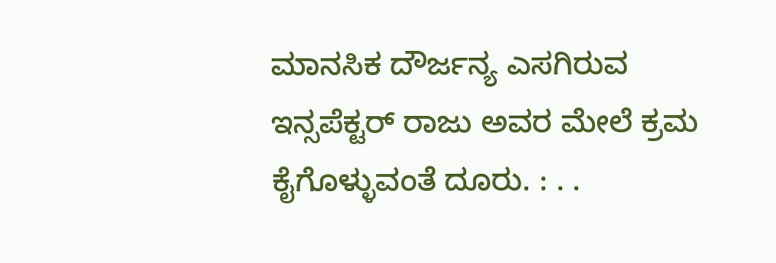ಮಾನಸಿಕ ದೌರ್ಜನ್ಯ ಎಸಗಿರುವ ಇನ್ಸಪೆಕ್ಟರ್ ರಾಜು ಅವರ ಮೇಲೆ ಕ್ರಮ ಕೈಗೊಳ್ಳುವಂತೆ ದೂರು. : . .